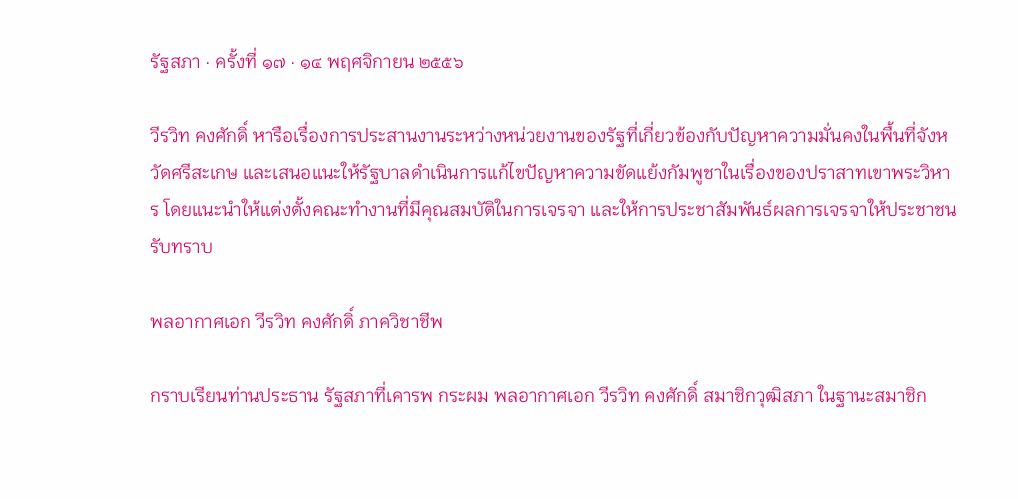รัฐสภา · ครั้งที่ ๑๗ · ๑๔ พฤศจิกายน ๒๕๕๖

วีรวิท คงศักดิ์ หารือเรื่องการประสานงานระหว่างหน่วยงานของรัฐที่เกี่ยวข้องกับปัญหาความมั่นคงในพื้นที่จังหวัดศรีสะเกษ และเสนอแนะให้รัฐบาลดำเนินการแก้ไขปัญหาความขัดแย้งกัมพูชาในเรื่องของปราสาทเขาพระวิหาร โดยแนะนำให้แต่งตั้งคณะทำงานที่มีคุณสมบัติในการเจรจา และให้การประชาสัมพันธ์ผลการเจรจาให้ประชาชนรับทราบ

พลอากาศเอก วีรวิท คงศักดิ์ ภาควิชาชีพ

กราบเรียนท่านประธาน รัฐสภาที่เคารพ กระผม พลอากาศเอก วีรวิท คงศักดิ์ สมาชิกวุฒิสภา ในฐานะสมาชิก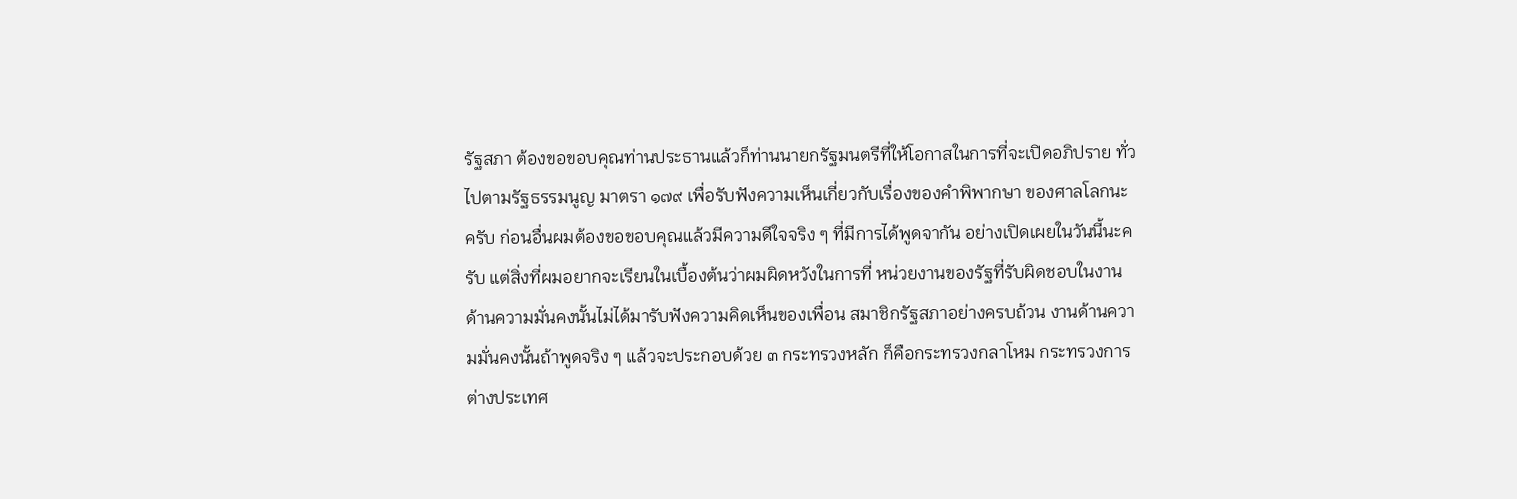รัฐสภา ต้องขอขอบคุณท่านประธานแล้วก็ท่านนายกรัฐมนตรีที่ให้โอกาสในการที่จะเปิดอภิปราย ทั่วไปตามรัฐธรรมนูญ มาตรา ๑๗๙ เพื่อรับฟังความเห็นเกี่ยวกับเรื่องของคําพิพากษา ของศาลโลกนะครับ ก่อนอื่นผมต้องขอขอบคุณแล้วมีความดีใจจริง ๆ ที่มีการได้พูดจากัน อย่างเปิดเผยในวันนี้นะครับ แต่สิ่งที่ผมอยากจะเรียนในเบื้องต้นว่าผมผิดหวังในการที่ หน่วยงานของรัฐที่รับผิดชอบในงานด้านความมั่นคงนั้นไม่ได้มารับฟังความคิดเห็นของเพื่อน สมาชิกรัฐสภาอย่างครบถ้วน งานด้านความมั่นคงนั้นถ้าพูดจริง ๆ แล้วจะประกอบด้วย ๓ กระทรวงหลัก ก็คือกระทรวงกลาโหม กระทรวงการต่างประเทศ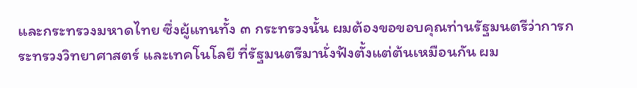และกระทรวงมหาดไทย ซึ่งผู้แทนทั้ง ๓ กระทรวงนั้น ผมต้องขอขอบคุณท่านรัฐมนตรีว่าการกระทรวงวิทยาศาสตร์ และเทคโนโลยี ที่รัฐมนตรีมานั่งฟังตั้งแต่ต้นเหมือนกัน ผม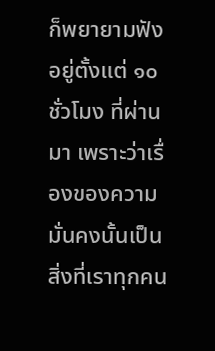ก็พยายามฟังอยู่ตั้งแต่ ๑๐ ชั่วโมง ที่ผ่านมา เพราะว่าเรื่องของความมั่นคงนั้นเป็นสิ่งที่เราทุกคน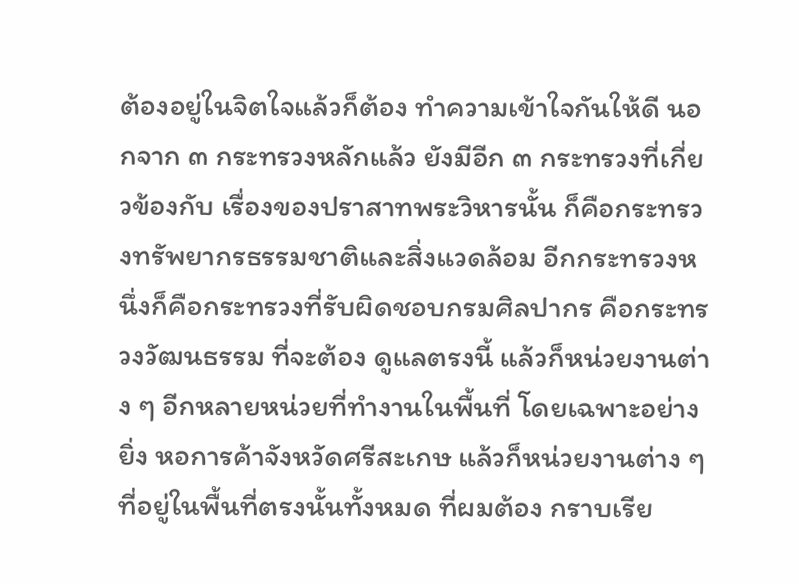ต้องอยู่ในจิตใจแล้วก็ต้อง ทําความเข้าใจกันให้ดี นอกจาก ๓ กระทรวงหลักแล้ว ยังมีอีก ๓ กระทรวงที่เกี่ยวข้องกับ เรื่องของปราสาทพระวิหารนั้น ก็คือกระทรวงทรัพยากรธรรมชาติและสิ่งแวดล้อม อีกกระทรวงหนึ่งก็คือกระทรวงที่รับผิดชอบกรมศิลปากร คือกระทรวงวัฒนธรรม ที่จะต้อง ดูแลตรงนี้ แล้วก็หน่วยงานต่าง ๆ อีกหลายหน่วยที่ทํางานในพื้นที่ โดยเฉพาะอย่างยิ่ง หอการค้าจังหวัดศรีสะเกษ แล้วก็หน่วยงานต่าง ๆ ที่อยู่ในพื้นที่ตรงนั้นทั้งหมด ที่ผมต้อง กราบเรีย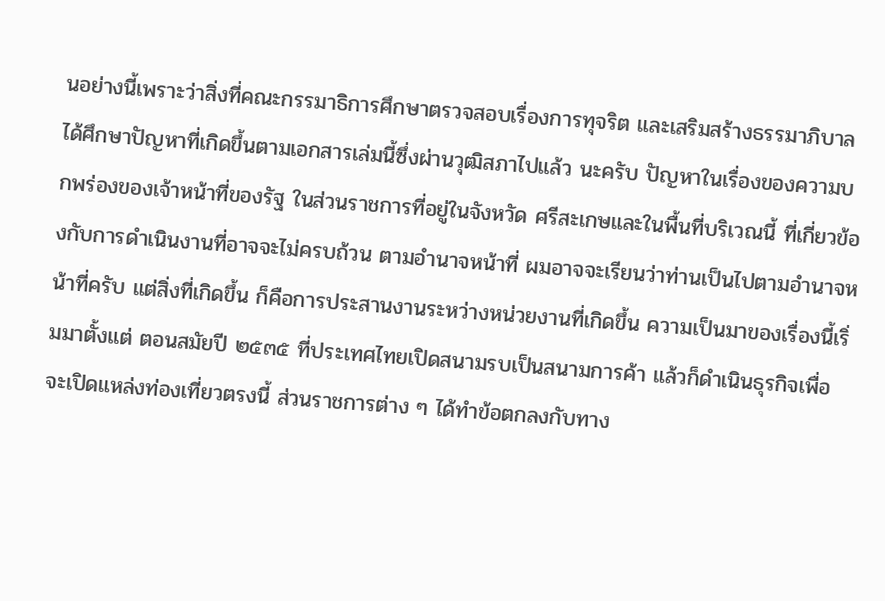นอย่างนี้เพราะว่าสิ่งที่คณะกรรมาธิการศึกษาตรวจสอบเรื่องการทุจริต และเสริมสร้างธรรมาภิบาลได้ศึกษาปัญหาที่เกิดขึ้นตามเอกสารเล่มนี้ซึ่งผ่านวุฒิสภาไปแล้ว นะครับ ปัญหาในเรื่องของความบกพร่องของเจ้าหน้าที่ของรัฐ ในส่วนราชการที่อยู่ในจังหวัด ศรีสะเกษและในพื้นที่บริเวณนี้ ที่เกี่ยวข้องกับการดําเนินงานที่อาจจะไม่ครบถ้วน ตามอํานาจหน้าที่ ผมอาจจะเรียนว่าท่านเป็นไปตามอํานาจหน้าที่ครับ แต่สิ่งที่เกิดขึ้น ก็คือการประสานงานระหว่างหน่วยงานที่เกิดขึ้น ความเป็นมาของเรื่องนี้เริ่มมาตั้งแต่ ตอนสมัยปี ๒๕๓๕ ที่ประเทศไทยเปิดสนามรบเป็นสนามการค้า แล้วก็ดําเนินธุรกิจเพื่อจะเปิดแหล่งท่องเที่ยวตรงนี้ ส่วนราชการต่าง ๆ ได้ทําข้อตกลงกับทาง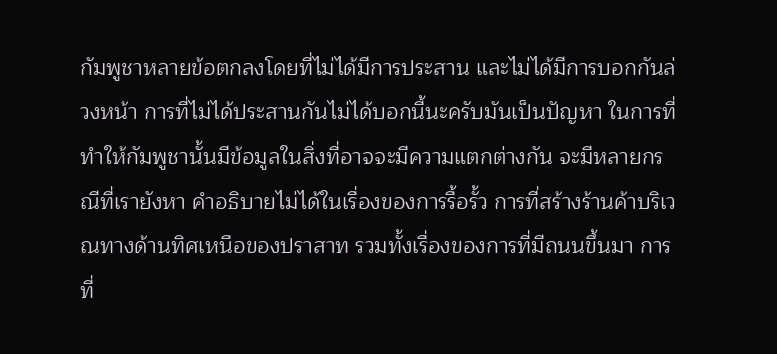กัมพูชาหลายข้อตกลงโดยที่ไม่ได้มีการประสาน และไม่ได้มีการบอกกันล่วงหน้า การที่ไม่ได้ประสานกันไม่ได้บอกนี้นะครับมันเป็นปัญหา ในการที่ทําให้กัมพูชานั้นมีข้อมูลในสิ่งที่อาจจะมีความแตกต่างกัน จะมีหลายกรณีที่เรายังหา คําอธิบายไม่ได้ในเรื่องของการรื้อรั้ว การที่สร้างร้านค้าบริเวณทางด้านทิศเหนือของปราสาท รวมทั้งเรื่องของการที่มีถนนขึ้นมา การที่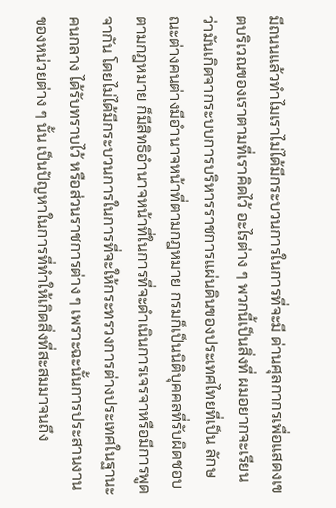มีถนนแล้วทําไมเราไม่ได้มีกระบวนการในการที่จะมี ด่านศุลกากรเพื่อแสดงเขตบริเวณของเราตามที่เราคิดไว้ อะไรต่าง ๆ พวกนี้เป็นสิ่งที่ ผมอยากจะเรียนว่ามันเกิดจากระบบการบริหารราชการแผ่นดินของประเทศไทยที่เป็น ลักษณะต่างคนต่างมีอํานาจหน้าที่ตามกฎหมาย กรมก็เป็นนิติบุคคลที่รับผิดชอบ ตามกฎหมาย ก็มีสิทธิอํานาจหน้าที่ในการที่จะดําเนินการเจรจาหรือมีการพูดจากัน โดยไม่ได้มีกระบวนการในการที่จะให้กระทรวงการต่างประเทศในฐานะคนกลาง ได้รับทราบไว้ หรือส่วนราชการต่าง ๆ เพราะฉะนั้นการประสานงานของหน่วยต่าง ๆ นั้น เป็นปัญหาในการที่ทําให้เกิดสิ่งที่สะสมมาจนถึง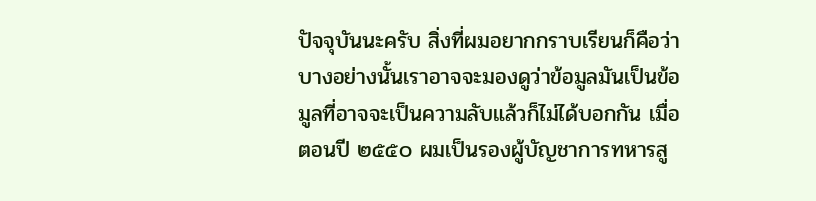ปัจจุบันนะครับ สิ่งที่ผมอยากกราบเรียนก็คือว่า บางอย่างนั้นเราอาจจะมองดูว่าข้อมูลมันเป็นข้อมูลที่อาจจะเป็นความลับแล้วก็ไม่ได้บอกกัน เมื่อตอนปี ๒๕๕๐ ผมเป็นรองผู้บัญชาการทหารสู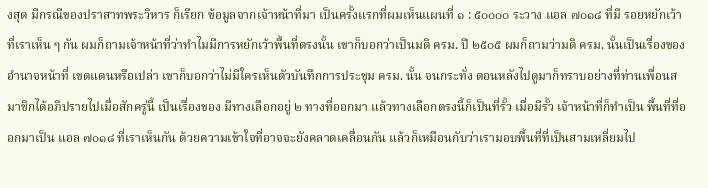งสุด มีกรณีของปราสาทพระวิหาร ก็เรียก ข้อมูลจากเจ้าหน้าที่มา เป็นครั้งแรกที่ผมเห็นแผนที่ ๑ : ๕๐๐๐๐ ระวาง แอล ๗๐๑๘ ที่มี รอยหยักเว้าที่เราเห็น ๆ กัน ผมก็ถามเจ้าหน้าที่ว่าทําไมมีการหยักเว้าพื้นที่ตรงนั้น เขาก็บอกว่าเป็นมติ ครม. ปี ๒๕๐๕ ผมก็ถามว่ามติ ครม. นั้นเป็นเรื่องของอํานาจหน้าที่ เขตแดนหรือเปล่า เขาก็บอกว่าไม่มีใครเห็นตัวบันทึกการประชุม ครม. นั้น จนกระทั่ง ตอนหลังไปดูมาก็ทราบอย่างที่ท่านเพื่อนสมาชิกได้อภิปรายไปเมื่อสักครู่นี้ เป็นเรื่องของ มีทางเลือกอยู่ ๒ ทางที่ออกมา แล้วทางเลือกตรงนี้ก็เป็นที่รั้ว เมื่อมีรั้ว เจ้าหน้าที่ก็ทําเป็น พื้นที่ที่ออกมาเป็น แอล ๗๐๑๘ ที่เราเห็นกัน ด้วยความเข้าใจที่อาจจะยังคลาดเคลื่อนกัน แล้วก็เหมือนกับว่าเรามอบพื้นที่ที่เป็นสามเหลี่ยมไป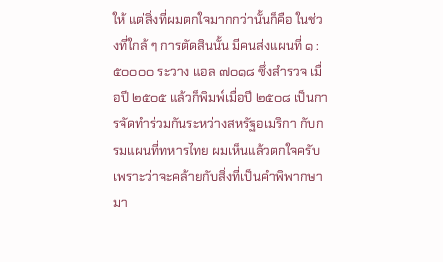ให้ แต่สิ่งที่ผมตกใจมากกว่านั้นก็คือ ในช่วงที่ใกล้ ๆ การตัดสินนั้น มีคนส่งแผนที่ ๑ : ๕๐๐๐๐ ระวาง แอล ๗๐๑๘ ซึ่งสํารวจ เมื่อปี ๒๕๐๕ แล้วก็พิมพ์เมื่อปี ๒๕๐๘ เป็นการจัดทําร่วมกันระหว่างสหรัฐอเมริกา กับกรมแผนที่ทหารไทย ผมเห็นแล้วตกใจครับ เพราะว่าจะคล้ายกับสิ่งที่เป็นคําพิพากษา มา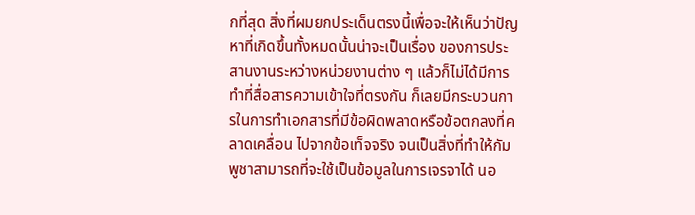กที่สุด สิ่งที่ผมยกประเด็นตรงนี้เพื่อจะให้เห็นว่าปัญหาที่เกิดขึ้นทั้งหมดนั้นน่าจะเป็นเรื่อง ของการประสานงานระหว่างหน่วยงานต่าง ๆ แล้วก็ไม่ได้มีการทําที่สื่อสารความเข้าใจที่ตรงกัน ก็เลยมีกระบวนการในการทําเอกสารที่มีข้อผิดพลาดหรือข้อตกลงที่คลาดเคลื่อน ไปจากข้อเท็จจริง จนเป็นสิ่งที่ทําให้กัมพูชาสามารถที่จะใช้เป็นข้อมูลในการเจรจาได้ นอ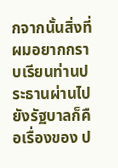กจากนั้นสิ่งที่ผมอยากกราบเรียนท่านประธานผ่านไปยังรัฐบาลก็คือเรื่องของ ป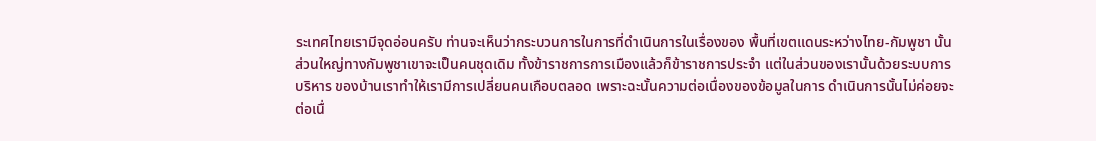ระเทศไทยเรามีจุดอ่อนครับ ท่านจะเห็นว่ากระบวนการในการที่ดําเนินการในเรื่องของ พื้นที่เขตแดนระหว่างไทย-กัมพูชา นั้น ส่วนใหญ่ทางกัมพูชาเขาจะเป็นคนชุดเดิม ทั้งข้าราชการการเมืองแล้วก็ข้าราชการประจํา แต่ในส่วนของเรานั้นด้วยระบบการบริหาร ของบ้านเราทําให้เรามีการเปลี่ยนคนเกือบตลอด เพราะฉะนั้นความต่อเนื่องของข้อมูลในการ ดําเนินการนั้นไม่ค่อยจะต่อเนื่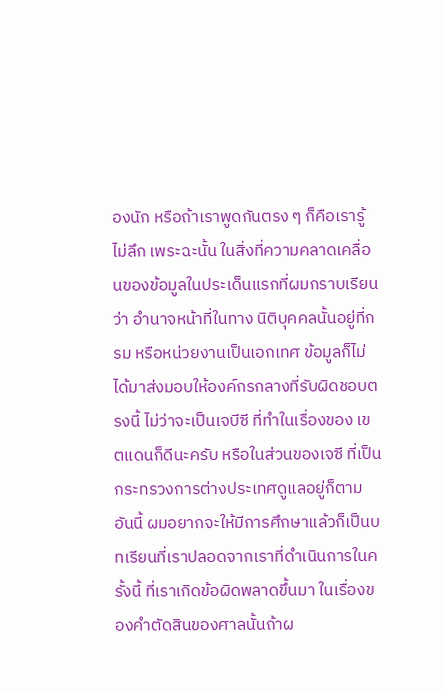องนัก หรือถ้าเราพูดกันตรง ๆ ก็คือเรารู้ไม่ลึก เพระฉะนั้น ในสิ่งที่ความคลาดเคลื่อนของข้อมูลในประเด็นแรกที่ผมกราบเรียนว่า อํานาจหน้าที่ในทาง นิติบุคคลนั้นอยู่ที่กรม หรือหน่วยงานเป็นเอกเทศ ข้อมูลก็ไม่ได้มาส่งมอบให้องค์กรกลางที่รับผิดชอบตรงนี้ ไม่ว่าจะเป็นเจบีซี ที่ทําในเรื่องของ เขตแดนก็ดีนะครับ หรือในส่วนของเจซี ที่เป็นกระทรวงการต่างประเทศดูแลอยู่ก็ตาม อันนี้ ผมอยากจะให้มีการศึกษาแล้วก็เป็นบทเรียนที่เราปลอดจากเราที่ดําเนินการในครั้งนี้ ที่เราเกิดข้อผิดพลาดขึ้นมา ในเรื่องของคําตัดสินของศาลนั้นถ้าผ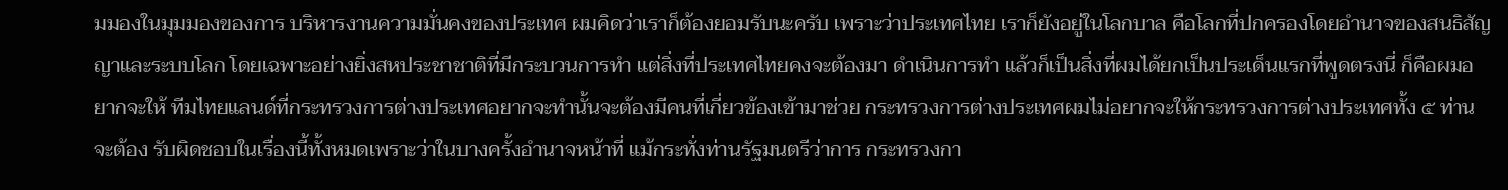มมองในมุมมองของการ บริหารงานความมั่นคงของประเทศ ผมคิดว่าเราก็ต้องยอมรับนะครับ เพราะว่าประเทศไทย เราก็ยังอยู่ในโลกบาล คือโลกที่ปกครองโดยอํานาจของสนธิสัญญาและระบบโลก โดยเฉพาะอย่างยิ่งสหประชาชาติที่มีกระบวนการทํา แต่สิ่งที่ประเทศไทยคงจะต้องมา ดําเนินการทํา แล้วก็เป็นสิ่งที่ผมได้ยกเป็นประเด็นแรกที่พูดตรงนี่ ก็คือผมอยากจะให้ ทีมไทยแลนด์ที่กระทรวงการต่างประเทศอยากจะทํานั้นจะต้องมีคนที่เกี่ยวข้องเข้ามาช่วย กระทรวงการต่างประเทศผมไม่อยากจะให้กระทรวงการต่างประเทศทั้ง ๕ ท่านจะต้อง รับผิดชอบในเรื่องนี้ทั้งหมดเพราะว่าในบางครั้งอํานาจหน้าที่ แม้กระทั่งท่านรัฐมนตรีว่าการ กระทรวงกา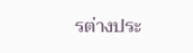รต่างประ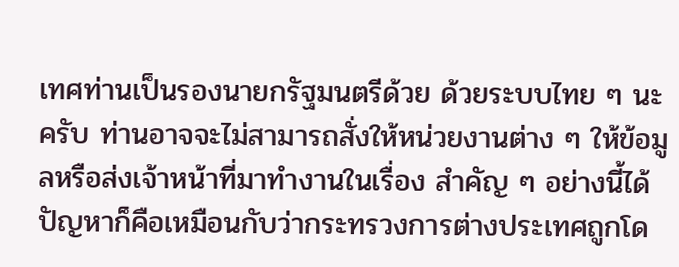เทศท่านเป็นรองนายกรัฐมนตรีด้วย ด้วยระบบไทย ๆ นะครับ ท่านอาจจะไม่สามารถสั่งให้หน่วยงานต่าง ๆ ให้ข้อมูลหรือส่งเจ้าหน้าที่มาทํางานในเรื่อง สําคัญ ๆ อย่างนี้ได้ ปัญหาก็คือเหมือนกับว่ากระทรวงการต่างประเทศถูกโด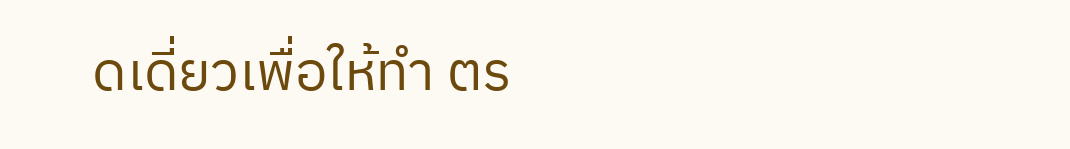ดเดี่ยวเพื่อให้ทํา ตร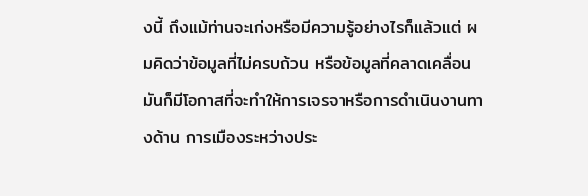งนี้ ถึงแม้ท่านจะเก่งหรือมีความรู้อย่างไรก็แล้วแต่ ผมคิดว่าข้อมูลที่ไม่ครบถ้วน หรือข้อมูลที่คลาดเคลื่อนมันก็มีโอกาสที่จะทําให้การเจรจาหรือการดําเนินงานทางด้าน การเมืองระหว่างประ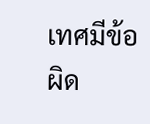เทศมีข้อผิด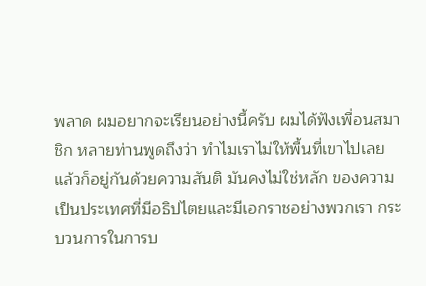พลาด ผมอยากจะเรียนอย่างนี้ครับ ผมได้ฟังเพื่อนสมาชิก หลายท่านพูดถึงว่า ทําไมเราไม่ให้พื้นที่เขาไปเลยแล้วก็อยู่กันด้วยความสันติ มันคงไม่ใช่หลัก ของความเป็นประเทศที่มีอธิปไตยและมีเอกราชอย่างพวกเรา กระบวนการในการบ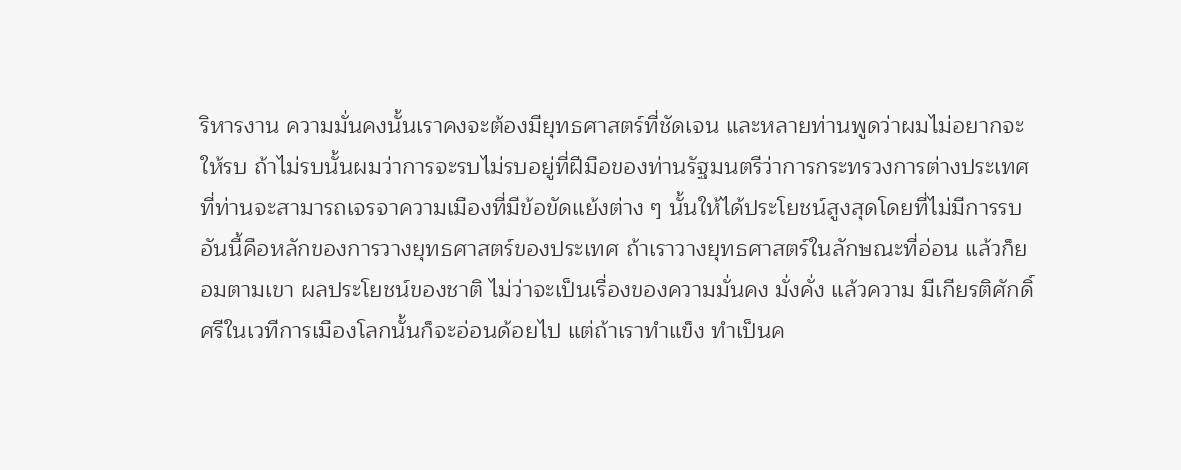ริหารงาน ความมั่นคงนั้นเราคงจะต้องมียุทธศาสตร์ที่ชัดเจน และหลายท่านพูดว่าผมไม่อยากจะให้รบ ถ้าไม่รบนั้นผมว่าการจะรบไม่รบอยู่ที่ฝีมือของท่านรัฐมนตรีว่าการกระทรวงการต่างประเทศ ที่ท่านจะสามารถเจรจาความเมืองที่มีข้อขัดแย้งต่าง ๆ นั้นให้ได้ประโยชน์สูงสุดโดยที่ไม่มีการรบ อันนี้คือหลักของการวางยุทธศาสตร์ของประเทศ ถ้าเราวางยุทธศาสตร์ในลักษณะที่อ่อน แล้วก็ยอมตามเขา ผลประโยชน์ของชาติ ไม่ว่าจะเป็นเรื่องของความมั่นคง มั่งคั่ง แล้วความ มีเกียรติศักดิ์ศรีในเวทีการเมืองโลกนั้นก็จะอ่อนด้อยไป แต่ถ้าเราทําแข็ง ทําเป็นค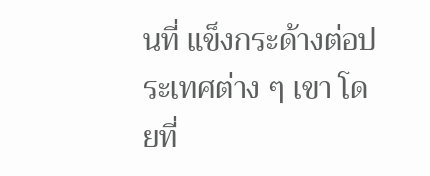นที่ แข็งกระด้างต่อประเทศต่าง ๆ เขา โดยที่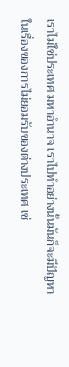เราไม่ใช่ประเทศ มหาอํานาจ เราไปทําอย่างนั้นมันก็จะมีปัญหาในเรื่องของการไม่ยอมรับของต่างประเทศ เช่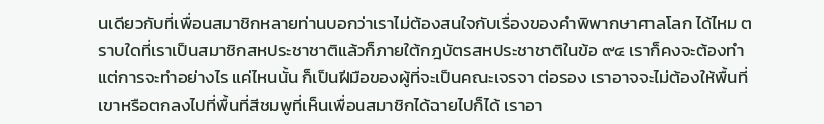นเดียวกับที่เพื่อนสมาชิกหลายท่านบอกว่าเราไม่ต้องสนใจกับเรื่องของคําพิพากษาศาลโลก ได้ไหม ตราบใดที่เราเป็นสมาชิกสหประชาชาติแล้วก็ภายใต้กฎบัตรสหประชาชาติในข้อ ๙๔ เราก็คงจะต้องทํา แต่การจะทําอย่างไร แค่ไหนนั้น ก็เป็นฝีมือของผู้ที่จะเป็นคณะเจรจา ต่อรอง เราอาจจะไม่ต้องให้พื้นที่เขาหรือตกลงไปที่พื้นที่สีชมพูที่เห็นเพื่อนสมาชิกได้ฉายไปก็ได้ เราอา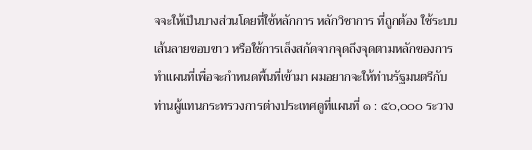จจะให้เป็นบางส่วนโดยที่ใช้หลักการ หลักวิชาการ ที่ถูกต้อง ใช้ระบบเส้นลายขอบขาว หรือใช้การเล็งสกัดจากจุดถึงจุดตามหลักของการทําแผนที่เพื่อจะกําหนดพื้นที่เข้ามา ผมอยากจะให้ท่านรัฐมนตรีกับท่านผู้แทนกระทรวงการต่างประเทศดูที่แผนที่ ๑ : ๕๐,๐๐๐ ระวาง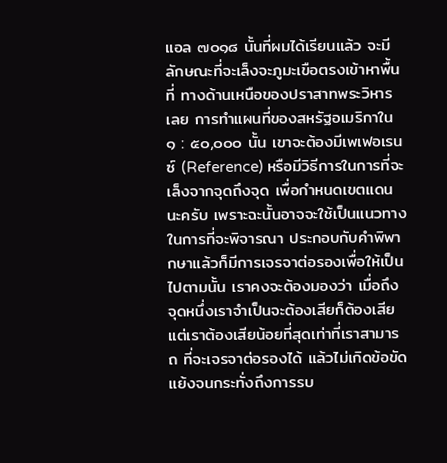แอล ๗๐๑๘ นั้นที่ผมได้เรียนแล้ว จะมีลักษณะที่จะเล็งจะภูมะเขือตรงเข้าหาพื้นที่ ทางด้านเหนือของปราสาทพระวิหารเลย การทําแผนที่ของสหรัฐอเมริกาใน ๑ : ๕๐,๐๐๐ นั้น เขาจะต้องมีเพเฟอเรนซ์ (Reference) หรือมีวิธีการในการที่จะเล็งจากจุดถึงจุด เพื่อกําหนดเขตแดนนะครับ เพราะฉะนั้นอาจจะใช้เป็นแนวทางในการที่จะพิจารณา ประกอบกับคําพิพากษาแล้วก็มีการเจรจาต่อรองเพื่อให้เป็นไปตามนั้น เราคงจะต้องมองว่า เมื่อถึงจุดหนึ่งเราจําเป็นจะต้องเสียก็ต้องเสีย แต่เราต้องเสียน้อยที่สุดเท่าที่เราสามารถ ที่จะเจรจาต่อรองได้ แล้วไม่เกิดข้อขัดแย้งจนกระทั่งถึงการรบ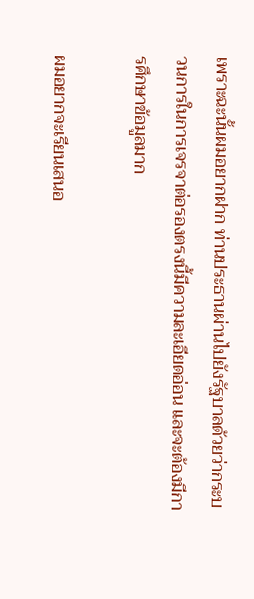เพราะฉะนั้นผมอยากฝาก ท่านประธานผ่านไปยังรัฐบาลด้วยว่ากระบวนการในการเจรจาต่อรองตรงนี้มีความละเอียดอ่อน และจะต้องมีการศึกษาข้อมูลมาก

ผมอยากจะเรียนเสนอ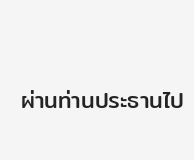ผ่านท่านประธานไป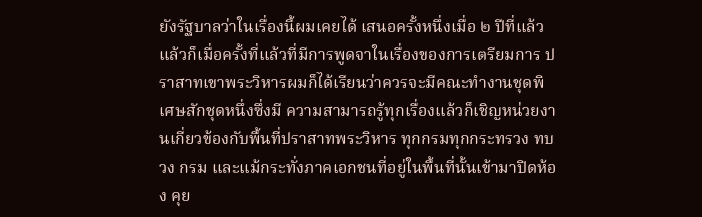ยังรัฐบาลว่าในเรื่องนี้ผมเคยได้ เสนอครั้งหนึ่งเมื่อ ๒ ปีที่แล้ว แล้วก็เมื่อครั้งที่แล้วที่มีการพูดจาในเรื่องของการเตรียมการ ปราสาทเขาพระวิหารผมก็ได้เรียนว่าควรจะมีคณะทํางานชุดพิเศษสักชุดหนึ่งซึ่งมี ความสามารถรู้ทุกเรื่องแล้วก็เชิญหน่วยงานเกี่ยวข้องกับพื้นที่ปราสาทพระวิหาร ทุกกรมทุกกระทรวง ทบวง กรม และแม้กระทั่งภาคเอกชนที่อยู่ในพื้นที่นั้นเข้ามาปิดห้อง คุย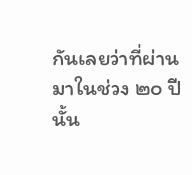กันเลยว่าที่ผ่านมาในช่วง ๒๐ ปีนั้น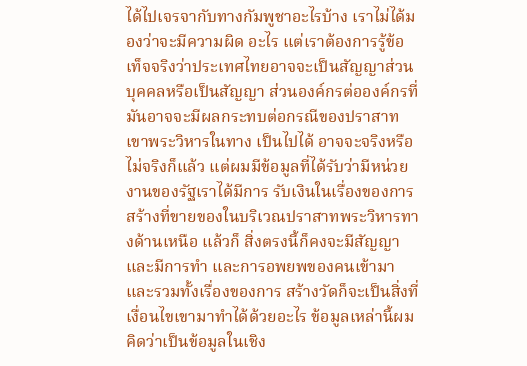ได้ไปเจรจากับทางกัมพูชาอะไรบ้าง เราไม่ได้มองว่าจะมีความผิด อะไร แต่เราต้องการรู้ข้อเท็จจริงว่าประเทศไทยอาจจะเป็นสัญญาส่วนบุคคลหรือเป็นสัญญา ส่วนองค์กรต่อองค์กรที่มันอาจจะมีผลกระทบต่อกรณีของปราสาทเขาพระวิหารในทาง เป็นไปได้ อาจจะจริงหรือไม่จริงก็แล้ว แต่ผมมีข้อมูลที่ได้รับว่ามีหน่วยงานของรัฐเราได้มีการ รับเงินในเรื่องของการสร้างที่ขายของในบริเวณปราสาทพระวิหารทางด้านเหนือ แล้วก็ สิ่งตรงนี้ก็คงจะมีสัญญาและมีการทํา และการอพยพของคนเข้ามาและรวมทั้งเรื่องของการ สร้างวัดก็จะเป็นสิ่งที่เงื่อนไขเขามาทําได้ด้วยอะไร ข้อมูลเหล่านี้ผมคิดว่าเป็นข้อมูลในเชิง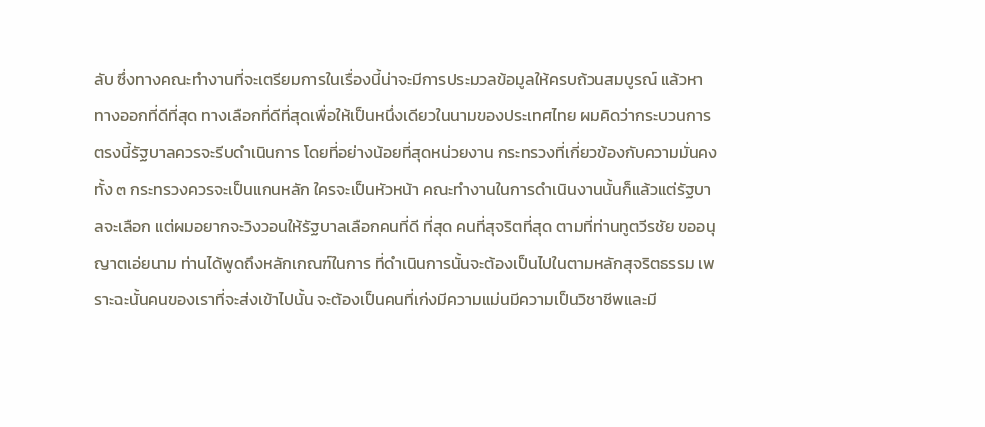ลับ ซึ่งทางคณะทํางานที่จะเตรียมการในเรื่องนี้น่าจะมีการประมวลข้อมูลให้ครบถ้วนสมบูรณ์ แล้วหาทางออกที่ดีที่สุด ทางเลือกที่ดีที่สุดเพื่อให้เป็นหนึ่งเดียวในนามของประเทศไทย ผมคิดว่ากระบวนการตรงนี้รัฐบาลควรจะรีบดําเนินการ โดยที่อย่างน้อยที่สุดหน่วยงาน กระทรวงที่เกี่ยวข้องกับความมั่นคงทั้ง ๓ กระทรวงควรจะเป็นแกนหลัก ใครจะเป็นหัวหน้า คณะทํางานในการดําเนินงานนั้นก็แล้วแต่รัฐบาลจะเลือก แต่ผมอยากจะวิงวอนให้รัฐบาลเลือกคนที่ดี ที่สุด คนที่สุจริตที่สุด ตามที่ท่านทูตวีรชัย ขออนุญาตเอ่ยนาม ท่านได้พูดถึงหลักเกณฑ์ในการ ที่ดําเนินการนั้นจะต้องเป็นไปในตามหลักสุจริตธรรม เพราะฉะนั้นคนของเราที่จะส่งเข้าไปนั้น จะต้องเป็นคนที่เก่งมีความแม่นมีความเป็นวิชาชีพและมี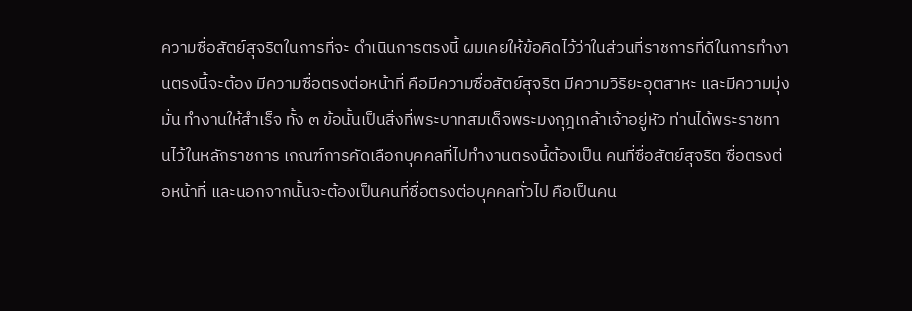ความซื่อสัตย์สุจริตในการที่จะ ดําเนินการตรงนี้ ผมเคยให้ข้อคิดไว้ว่าในส่วนที่ราชการที่ดีในการทํางานตรงนี้จะต้อง มีความซื่อตรงต่อหน้าที่ คือมีความซื่อสัตย์สุจริต มีความวิริยะอุตสาหะ และมีความมุ่งมั่น ทํางานให้สําเร็จ ทั้ง ๓ ข้อนั้นเป็นสิ่งที่พระบาทสมเด็จพระมงกุฎเกล้าเจ้าอยู่หัว ท่านได้พระราชทานไว้ในหลักราชการ เกณฑ์การคัดเลือกบุคคลที่ไปทํางานตรงนี้ต้องเป็น คนที่ซื่อสัตย์สุจริต ซื่อตรงต่อหน้าที่ และนอกจากนั้นจะต้องเป็นคนที่ซื่อตรงต่อบุคคลทั่วไป คือเป็นคน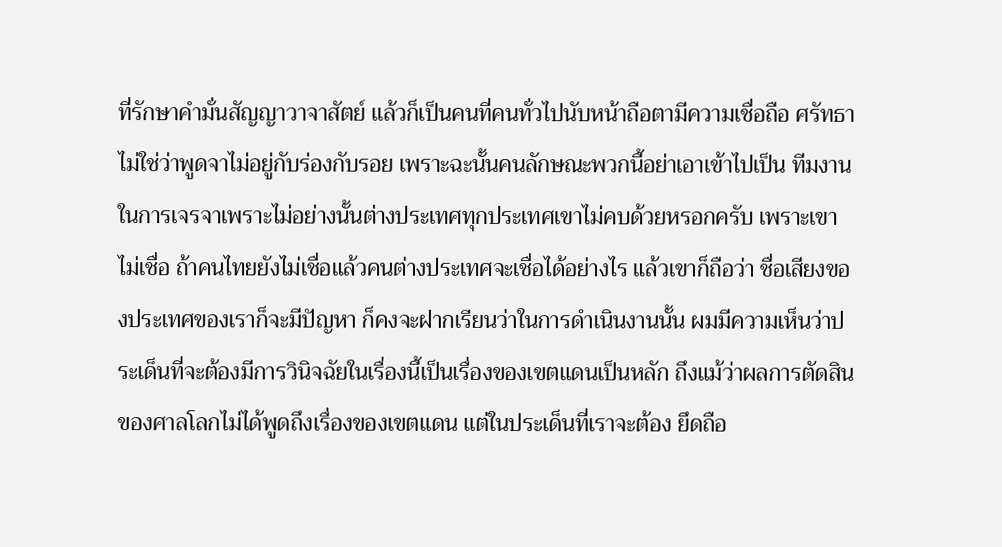ที่รักษาคํามั่นสัญญาวาจาสัตย์ แล้วก็เป็นคนที่คนทั่วไปนับหน้าถือตามีความเชื่อถือ ศรัทธา ไม่ใช่ว่าพูดจาไม่อยู่กับร่องกับรอย เพราะฉะนั้นคนลักษณะพวกนี้อย่าเอาเข้าไปเป็น ทีมงานในการเจรจาเพราะไม่อย่างนั้นต่างประเทศทุกประเทศเขาไม่คบด้วยหรอกครับ เพราะเขาไม่เชื่อ ถ้าคนไทยยังไม่เชื่อแล้วคนต่างประเทศจะเชื่อได้อย่างไร แล้วเขาก็ถือว่า ชื่อเสียงของประเทศของเราก็จะมีปัญหา ก็คงจะฝากเรียนว่าในการดําเนินงานนั้น ผมมีความเห็นว่าประเด็นที่จะต้องมีการวินิจฉัยในเรื่องนี้เป็นเรื่องของเขตแดนเป็นหลัก ถึงแม้ว่าผลการตัดสินของศาลโลกไม่ได้พูดถึงเรื่องของเขตแดน แต่ในประเด็นที่เราจะต้อง ยึดถือ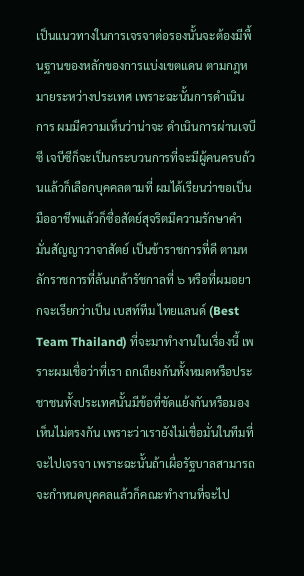เป็นแนวทางในการเจรจาต่อรองนั้นจะต้องมีพื้นฐานของหลักของการแบ่งเขตแดน ตามกฎหมายระหว่างประเทศ เพราะฉะนั้นการดําเนินการ ผมมีความเห็นว่าน่าจะ ดําเนินการผ่านเจบีซี เจบีซีก็จะเป็นกระบวนการที่จะมีผู้คนครบถ้วนแล้วก็เลือกบุคคลตามที่ ผมได้เรียนว่าขอเป็นมืออาชีพแล้วก็ซื่อสัตย์สุจริตมีความรักษาคํามั่นสัญญาวาจาสัตย์ เป็นข้าราชการที่ดี ตามหลักราชการที่ล้นเกล้ารัชกาลที่ ๖ หรือที่ผมอยากจะเรียกว่าเป็น เบสท์ทีม ไทยแลนด์ (Best Team Thailand) ที่จะมาทํางานในเรื่องนี้ เพราะผมเชื่อว่าที่เรา ถกเถียงกันทั้งหมดหรือประชาชนทั้งประเทศนั้นมีข้อที่ขัดแย้งกันหรือมองเห็นไม่ตรงกัน เพราะว่าเรายังไม่เชื่อมั่นในทีมที่จะไปเจรจา เพราะฉะนั้นถ้าเผื่อรัฐบาลสามารถจะกําหนดบุคคลแล้วก็คณะทํางานที่จะไป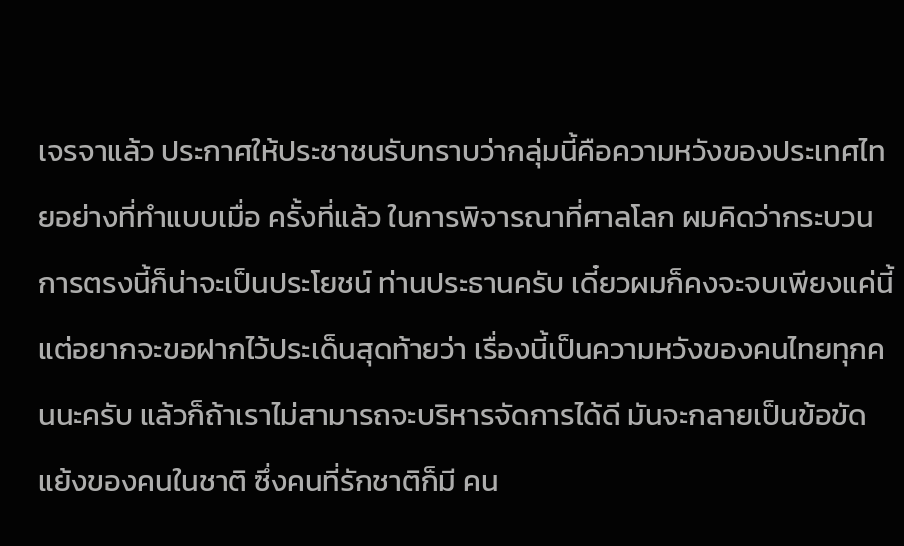เจรจาแล้ว ประกาศให้ประชาชนรับทราบว่ากลุ่มนี้คือความหวังของประเทศไทยอย่างที่ทําแบบเมื่อ ครั้งที่แล้ว ในการพิจารณาที่ศาลโลก ผมคิดว่ากระบวนการตรงนี้ก็น่าจะเป็นประโยชน์ ท่านประธานครับ เดี๋ยวผมก็คงจะจบเพียงแค่นี้ แต่อยากจะขอฝากไว้ประเด็นสุดท้ายว่า เรื่องนี้เป็นความหวังของคนไทยทุกคนนะครับ แล้วก็ถ้าเราไม่สามารถจะบริหารจัดการได้ดี มันจะกลายเป็นข้อขัดแย้งของคนในชาติ ซึ่งคนที่รักชาติก็มี คน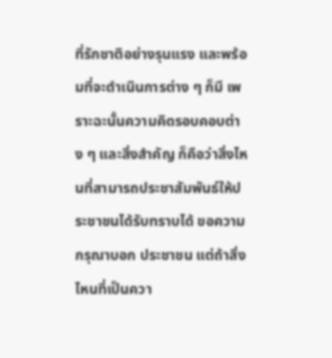ที่รักชาติอย่างรุนแรง และพร้อมที่จะดําเนินการต่าง ๆ ก็มี เพราะฉะนั้นความคิดรอบคอบต่าง ๆ และสิ่งสําคัญ ก็คือว่าสิ่งไหนที่สามารถประชาสัมพันธ์ให้ประชาชนได้รับทราบได้ ขอความกรุณาบอก ประชาชน แต่ถ้าสิ่งไหนที่เป็นควา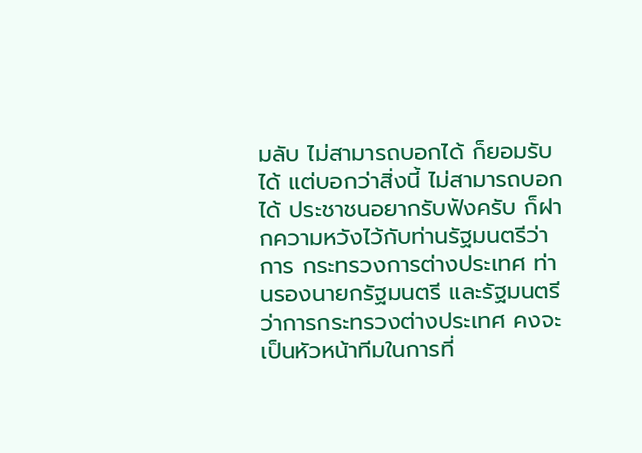มลับ ไม่สามารถบอกได้ ก็ยอมรับได้ แต่บอกว่าสิ่งนี้ ไม่สามารถบอกได้ ประชาชนอยากรับฟังครับ ก็ฝากความหวังไว้กับท่านรัฐมนตรีว่าการ กระทรวงการต่างประเทศ ท่านรองนายกรัฐมนตรี และรัฐมนตรีว่าการกระทรวงต่างประเทศ คงจะเป็นหัวหน้าทีมในการที่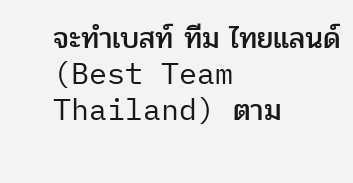จะทําเบสท์ ทีม ไทยแลนด์ (Best Team Thailand) ตาม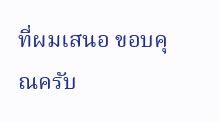ที่ผมเสนอ ขอบคุณครับ